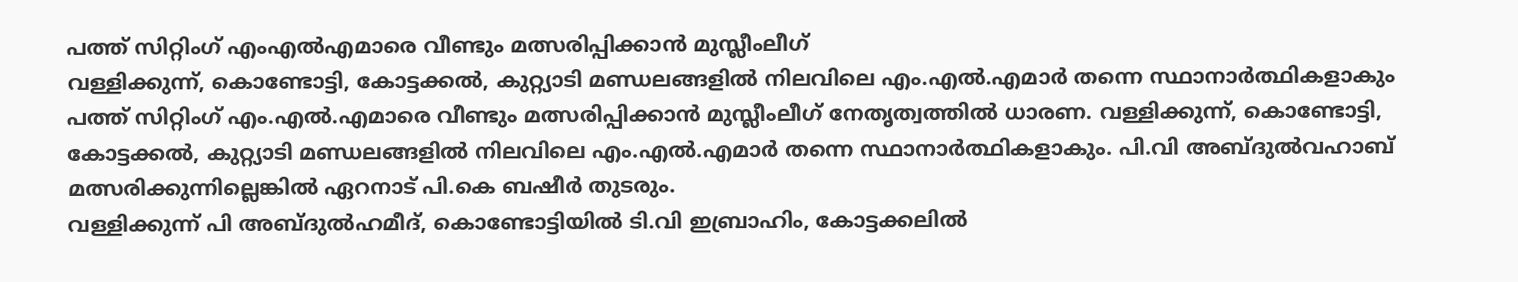പത്ത് സിറ്റിംഗ് എംഎൽഎമാരെ വീണ്ടും മത്സരിപ്പിക്കാൻ മുസ്ലീംലീഗ്
വള്ളിക്കുന്ന്, കൊണ്ടോട്ടി, കോട്ടക്കൽ, കുറ്റ്യാടി മണ്ഡലങ്ങളിൽ നിലവിലെ എം.എൽ.എമാർ തന്നെ സ്ഥാനാർത്ഥികളാകും
പത്ത് സിറ്റിംഗ് എം.എൽ.എമാരെ വീണ്ടും മത്സരിപ്പിക്കാൻ മുസ്ലീംലീഗ് നേതൃത്വത്തിൽ ധാരണ. വള്ളിക്കുന്ന്, കൊണ്ടോട്ടി, കോട്ടക്കൽ, കുറ്റ്യാടി മണ്ഡലങ്ങളിൽ നിലവിലെ എം.എൽ.എമാർ തന്നെ സ്ഥാനാർത്ഥികളാകും. പി.വി അബ്ദുൽവഹാബ് മത്സരിക്കുന്നില്ലെങ്കിൽ ഏറനാട് പി.കെ ബഷീർ തുടരും.
വള്ളിക്കുന്ന് പി അബ്ദുൽഹമീദ്, കൊണ്ടോട്ടിയിൽ ടി.വി ഇബ്രാഹിം, കോട്ടക്കലിൽ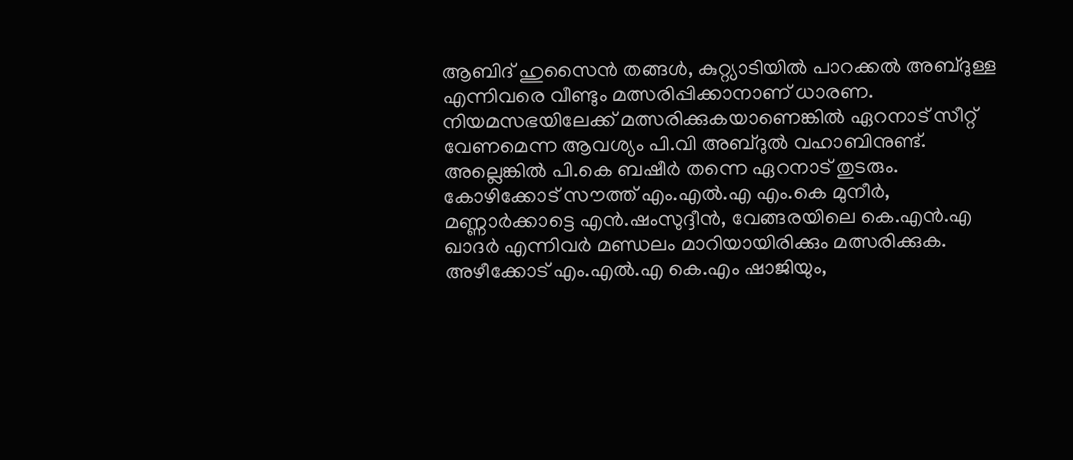ആബിദ് ഹുസൈൻ തങ്ങൾ, കുറ്റ്യാടിയിൽ പാറക്കൽ അബ്ദുള്ള എന്നിവരെ വീണ്ടും മത്സരിപ്പിക്കാനാണ് ധാരണ. നിയമസഭയിലേക്ക് മത്സരിക്കുകയാണെങ്കിൽ ഏറനാട് സീറ്റ് വേണമെന്ന ആവശ്യം പി.വി അബ്ദുൽ വഹാബിനുണ്ട്. അല്ലെങ്കിൽ പി.കെ ബഷീർ തന്നെ ഏറനാട് തുടരും.
കോഴിക്കോട് സൗത്ത് എം.എൽ.എ എം.കെ മുനീർ, മണ്ണാർക്കാട്ടെ എൻ.ഷംസുദ്ദീൻ, വേങ്ങരയിലെ കെ.എൻ.എ ഖാദർ എന്നിവർ മണ്ഡലം മാറിയായിരിക്കും മത്സരിക്കുക. അഴീക്കോട് എം.എൽ.എ കെ.എം ഷാജിയും,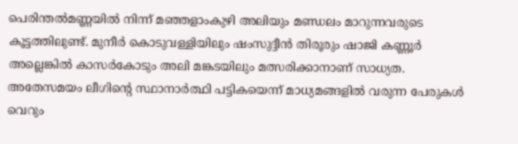പെരിന്തൽമണ്ണയിൽ നിന്ന് മഞ്ഞളാംകുഴി അലിയും മണ്ഡലം മാറുന്നവരുടെ കൂട്ടത്തിലുണ്ട്. മുനീർ കൊടുവള്ളിയിലും ഷംസുദ്ദീൻ തിരൂരും ഷാജി കണ്ണൂർ അല്ലെങ്കിൽ കാസർകോടും അലി മങ്കടയിലും മത്സരിക്കാനാണ് സാധ്യത.
അതേസമയം ലീഗിന്റെ സ്ഥാനാർത്ഥി പട്ടികയെന്ന് മാധ്യമങ്ങളിൽ വരുന്ന പേരുകൾ വെറും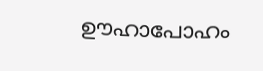ഊഹാപോഹം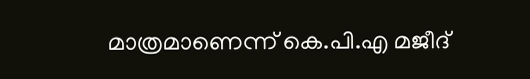മാത്രമാണെന്ന് കെ.പി.എ മജീദ്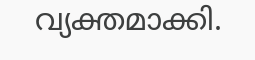വ്യക്തമാക്കി.